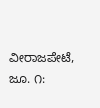ವೀರಾಜಪೇಟೆ, ಜೂ. ೧: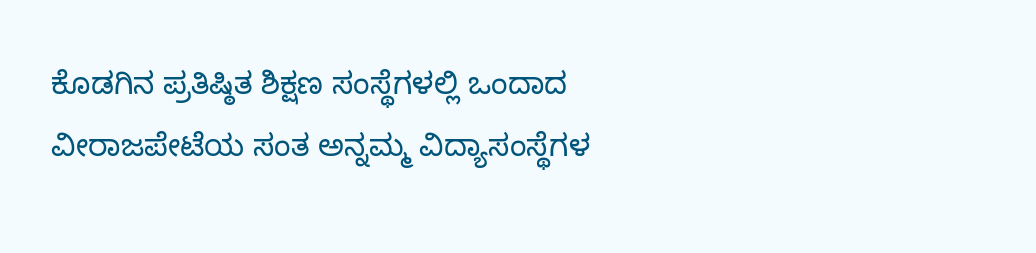ಕೊಡಗಿನ ಪ್ರತಿಷ್ಠಿತ ಶಿಕ್ಷಣ ಸಂಸ್ಥೆಗಳಲ್ಲಿ ಒಂದಾದ ವೀರಾಜಪೇಟೆಯ ಸಂತ ಅನ್ನಮ್ಮ ವಿದ್ಯಾಸಂಸ್ಥೆಗಳ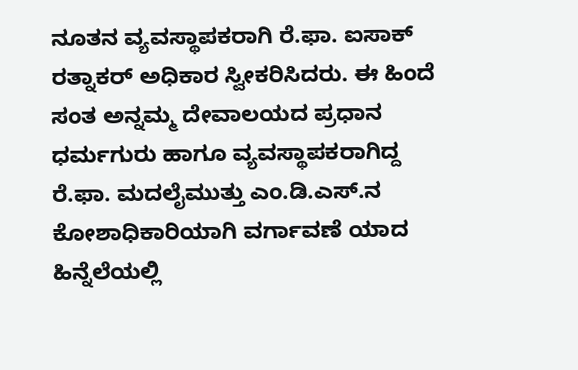ನೂತನ ವ್ಯವಸ್ಥಾಪಕರಾಗಿ ರೆ.ಫಾ. ಐಸಾಕ್ ರತ್ನಾಕರ್ ಅಧಿಕಾರ ಸ್ವೀಕರಿಸಿದರು. ಈ ಹಿಂದೆ ಸಂತ ಅನ್ನಮ್ಮ ದೇವಾಲಯದ ಪ್ರಧಾನ ಧರ್ಮಗುರು ಹಾಗೂ ವ್ಯವಸ್ಥಾಪಕರಾಗಿದ್ದ ರೆ.ಫಾ. ಮದಲೈಮುತ್ತು ಎಂ.ಡಿ.ಎಸ್.ನ ಕೋಶಾಧಿಕಾರಿಯಾಗಿ ವರ್ಗಾವಣೆ ಯಾದ ಹಿನ್ನೆಲೆಯಲ್ಲಿ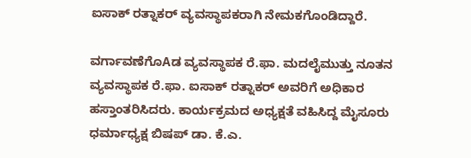ಐಸಾಕ್ ರತ್ನಾಕರ್ ವ್ಯವಸ್ಥಾಪಕರಾಗಿ ನೇಮಕಗೊಂಡಿದ್ದಾರೆ.

ವರ್ಗಾವಣೆಗೊAಡ ವ್ಯವಸ್ಥಾಪಕ ರೆ.ಫಾ. ಮದಲೈಮುತ್ತು ನೂತನ ವ್ಯವಸ್ಥಾಪಕ ರೆ.ಫಾ. ಐಸಾಕ್ ರತ್ನಾಕರ್ ಅವರಿಗೆ ಅಧಿಕಾರ ಹಸ್ತಾಂತರಿಸಿದರು. ಕಾರ್ಯಕ್ರಮದ ಅಧ್ಯಕ್ಷತೆ ವಹಿಸಿದ್ದ ಮೈಸೂರು ಧರ್ಮಾಧ್ಯಕ್ಷ ಬಿಷಪ್ ಡಾ. ಕೆ.ಎ.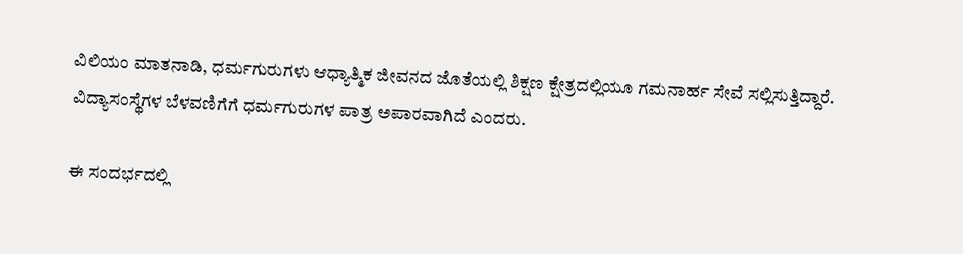ವಿಲಿಯಂ ಮಾತನಾಡಿ, ಧರ್ಮಗುರುಗಳು ಆಧ್ಯಾತ್ಮಿಕ ಜೀವನದ ಜೊತೆಯಲ್ಲಿ ಶಿಕ್ಷಣ ಕ್ಷೇತ್ರದಲ್ಲಿಯೂ ಗಮನಾರ್ಹ ಸೇವೆ ಸಲ್ಲಿಸುತ್ತಿದ್ದಾರೆ. ವಿದ್ಯಾಸಂಸ್ಥೆಗಳ ಬೆಳವಣಿಗೆಗೆ ಧರ್ಮಗುರುಗಳ ಪಾತ್ರ ಅಪಾರವಾಗಿದೆ ಎಂದರು.

ಈ ಸಂದರ್ಭದಲ್ಲಿ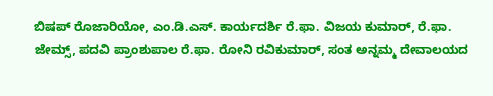ಬಿಷಪ್ ರೊಜಾರಿಯೋ, ಎಂ.ಡಿ.ಎಸ್. ಕಾರ್ಯದರ್ಶಿ ರೆ.ಫಾ. ವಿಜಯ ಕುಮಾರ್, ರೆ.ಫಾ. ಜೇಮ್ಸ್, ಪದವಿ ಪ್ರಾಂಶುಪಾಲ ರೆ.ಫಾ. ರೋನಿ ರವಿಕುಮಾರ್, ಸಂತ ಅನ್ನಮ್ಮ ದೇವಾಲಯದ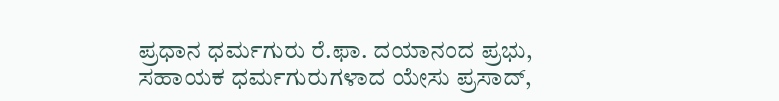ಪ್ರಧಾನ ಧರ್ಮಗುರು ರೆ.ಫಾ. ದಯಾನಂದ ಪ್ರಭು, ಸಹಾಯಕ ಧರ್ಮಗುರುಗಳಾದ ಯೇಸು ಪ್ರಸಾದ್,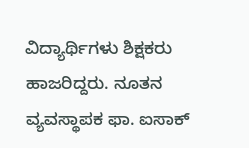ವಿದ್ಯಾರ್ಥಿಗಳು ಶಿಕ್ಷಕರು ಹಾಜರಿದ್ದರು. ನೂತನ ವ್ಯವಸ್ಥಾಪಕ ಫಾ. ಐಸಾಕ್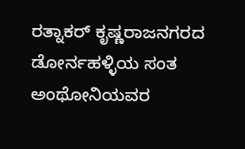ರತ್ನಾಕರ್ ಕೃಷ್ಣರಾಜನಗರದ ಡೋರ್ನಹಳ್ಳಿಯ ಸಂತ ಅಂಥೋನಿಯವರ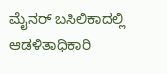ಮೈನರ್ ಬಸಿಲಿಕಾದಲ್ಲಿ ಆಡಳಿತಾಧಿಕಾರಿ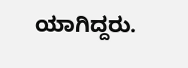ಯಾಗಿದ್ದರು.